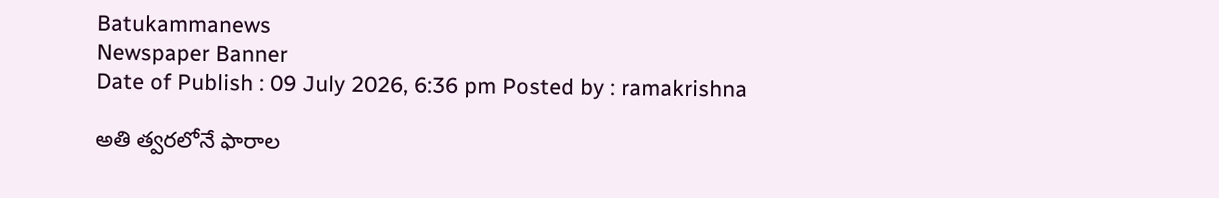Batukammanews
Newspaper Banner
Date of Publish : 09 July 2026, 6:36 pm Posted by : ramakrishna

అతి త్వరలోనే ఫారాల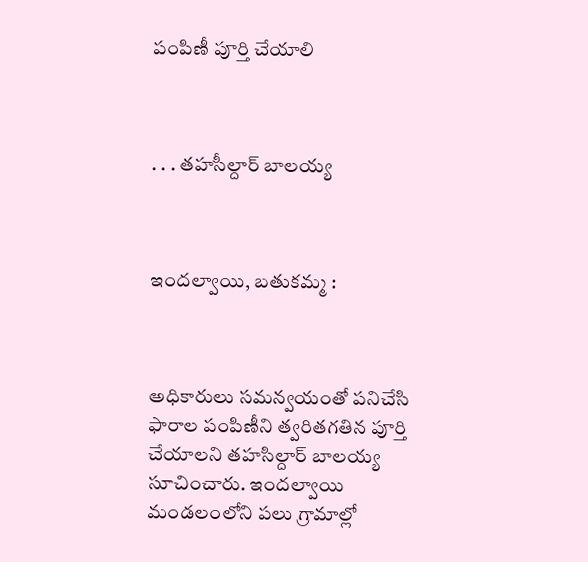పంపిణీ పూర్తి చేయాలి



. . . తహసీల్దార్ బాలయ్య



ఇందల్వాయి, బతుకమ్మ :



అధికారులు సమన్వయంతో పనిచేసి ఫారాల పంపిణీని త్వరితగతిన పూర్తి చేయాలని తహసిల్దార్ బాలయ్య సూచించారు. ఇందల్వాయి మండలంలోని పలు గ్రామాల్లో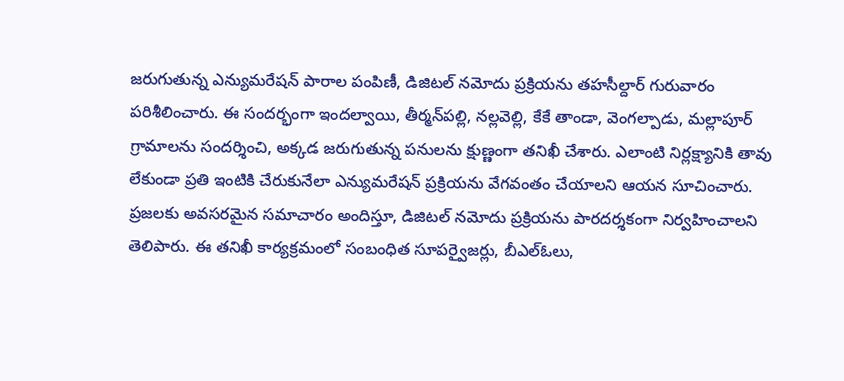జరుగుతున్న ఎన్యుమరేషన్ పారాల పంపిణీ, డిజిటల్ నమోదు ప్రక్రియను తహసీల్దార్ గురువారం పరిశీలించారు. ఈ సందర్భంగా ఇందల్వాయి, తీర్మన్‌పల్లి, నల్లవెల్లి, కేకే తాండా, వెంగల్పాడు, మల్లాపూర్ గ్రామాలను సందర్శించి, అక్కడ జరుగుతున్న పనులను క్షుణ్ణంగా తనిఖీ చేశారు. ఎలాంటి నిర్లక్ష్యానికి తావు లేకుండా ప్రతి ఇంటికి చేరుకునేలా ఎన్యుమరేషన్ ప్రక్రియను వేగవంతం చేయాలని ఆయన సూచించారు. ప్రజలకు అవసరమైన సమాచారం అందిస్తూ, డిజిటల్ నమోదు ప్రక్రియను పారదర్శకంగా నిర్వహించాలని తెలిపారు. ఈ తనిఖీ కార్యక్రమంలో సంబంధిత సూపర్వైజర్లు, బీఎల్‌ఓలు,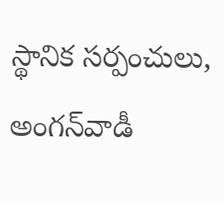స్థానిక సర్పంచులు, అంగన్‌వాడీ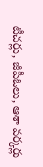టీచర్లు, జీపీఓలు, ఆశా వర్కర్లు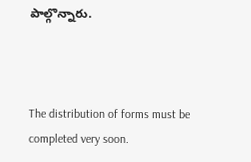పాల్గొన్నారు.



The distribution of forms must be completed very soon.